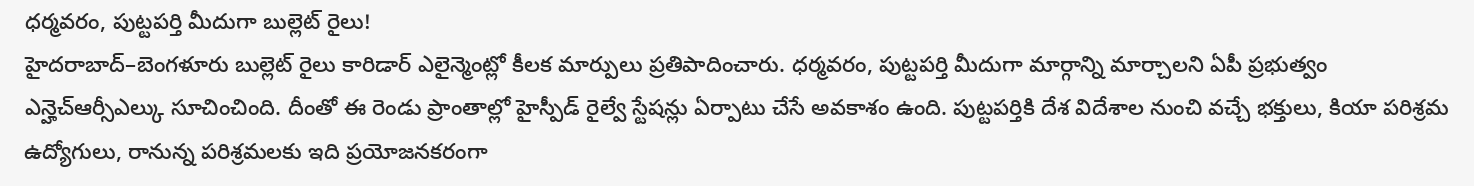ధర్మవరం, పుట్టపర్తి మీదుగా బుల్లెట్ రైలు!
హైదరాబాద్–బెంగళూరు బుల్లెట్ రైలు కారిడార్ ఎలైన్మెంట్లో కీలక మార్పులు ప్రతిపాదించారు. ధర్మవరం, పుట్టపర్తి మీదుగా మార్గాన్ని మార్చాలని ఏపీ ప్రభుత్వం ఎన్హెచ్ఆర్సీఎల్కు సూచించింది. దీంతో ఈ రెండు ప్రాంతాల్లో హైస్పీడ్ రైల్వే స్టేషన్లు ఏర్పాటు చేసే అవకాశం ఉంది. పుట్టపర్తికి దేశ విదేశాల నుంచి వచ్చే భక్తులు, కియా పరిశ్రమ ఉద్యోగులు, రానున్న పరిశ్రమలకు ఇది ప్రయోజనకరంగా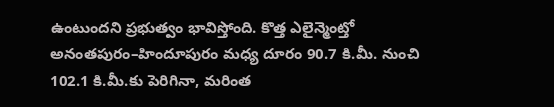ఉంటుందని ప్రభుత్వం భావిస్తోంది. కొత్త ఎలైన్మెంట్తో అనంతపురం–హిందూపురం మధ్య దూరం 90.7 కి.మీ. నుంచి 102.1 కి.మీ.కు పెరిగినా, మరింత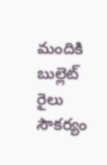మందికి బుల్లెట్ రైలు సౌకర్యం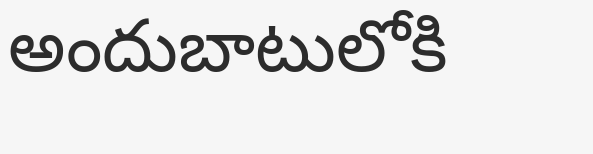అందుబాటులోకి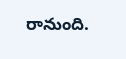రానుంది.